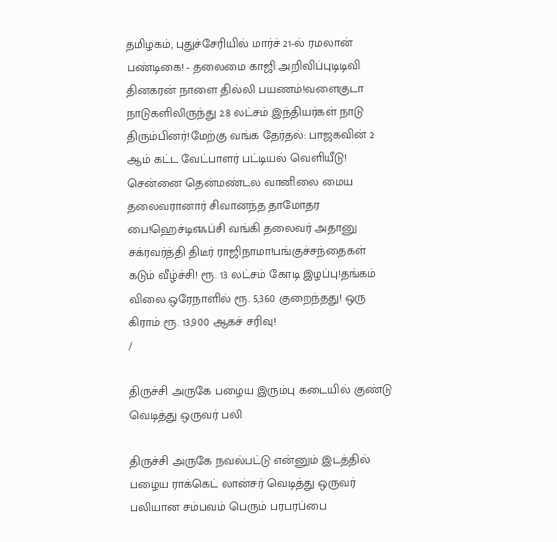தமிழகம், புதுச்சேரியில் மார்ச் 21-ல் ரமலான் பண்டிகை! - தலைமை காஜி அறிவிப்புடிடிவி தினகரன் நாளை தில்லி பயணம்!வளைகுடா நாடுகளிலிருந்து 2.8 லட்சம் இந்தியர்கள் நாடு திரும்பினர்!மேற்கு வங்க தேர்தல்: பாஜகவின் 2 ஆம் கட்ட வேட்பாளர் பட்டியல் வெளியீடு! சென்னை தென்மண்டல வானிலை மைய தலைவரானார் சிவானந்த தாமோதர பை!ஹெச்டிஎஃப்சி வங்கி தலைவர் அதானு சக்ரவர்த்தி திடீர் ராஜிநாமா!பங்குச்சந்தைகள் கடும் வீழ்ச்சி! ரூ. 13 லட்சம் கோடி இழப்பு!தங்கம் விலை ஒரேநாளில் ரூ. 5,360 குறைந்தது! ஒரு கிராம் ரூ. 13,900 ஆகச் சரிவு!
/

திருச்சி அருகே பழைய இரும்பு கடையில் குண்டு வெடித்து ஒருவர் பலி

திருச்சி அருகே நவல்பட்டு என்னும் இடத்தில் பழைய ராக்கெட் லான்சர் வெடித்து ஒருவர் பலியான சம்பவம் பெரும் பரபரப்பை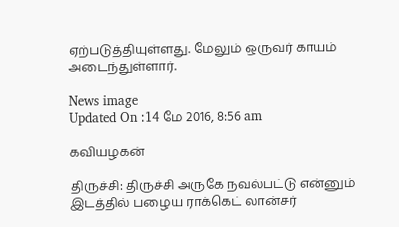ஏற்படுத்தியுள்ளது. மேலும் ஒருவர் காயம் அடைந்துள்ளார்.

News image
Updated On :14 மே 2016, 8:56 am

கவியழகன்

திருச்சி: திருச்சி அருகே நவல்பட்டு என்னும் இடத்தில் பழைய ராக்கெட் லான்சர்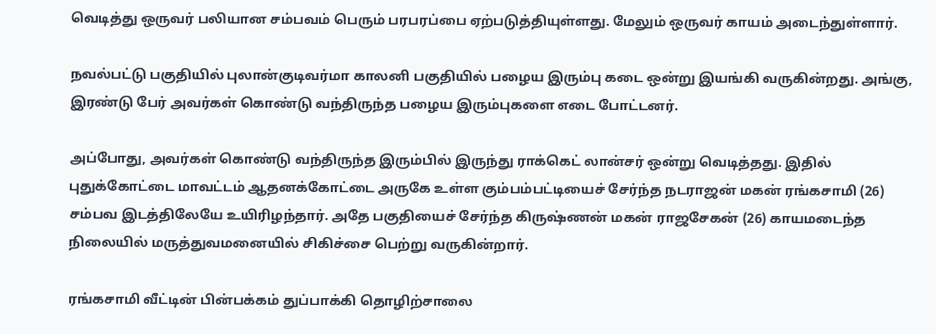வெடித்து ஒருவர் பலியான சம்பவம் பெரும் பரபரப்பை ஏற்படுத்தியுள்ளது. மேலும் ஒருவர் காயம் அடைந்துள்ளார்.

நவல்பட்டு பகுதியில் புலான்குடிவர்மா காலனி பகுதியில் பழைய இரும்பு கடை ஒன்று இயங்கி வருகின்றது. அங்கு, இரண்டு பேர் அவர்கள் கொண்டு வந்திருந்த பழைய இரும்புகளை எடை போட்டனர்.

அப்போது, அவர்கள் கொண்டு வந்திருந்த இரும்பில் இருந்து ராக்கெட் லான்சர் ஒன்று வெடித்தது. இதில் புதுக்கோட்டை மாவட்டம் ஆதனக்கோட்டை அருகே உள்ள கும்பம்பட்டியைச் சேர்ந்த நடராஜன் மகன் ரங்கசாமி (26) சம்பவ இடத்திலேயே உயிரிழந்தார். அதே பகுதியைச் சேர்ந்த கிருஷ்ணன் மகன் ராஜசேகன் (26) காயமடைந்த நிலையில் மருத்துவமனையில் சிகிச்சை பெற்று வருகின்றார்.

ரங்கசாமி வீட்டின் பின்பக்கம் துப்பாக்கி தொழிற்சாலை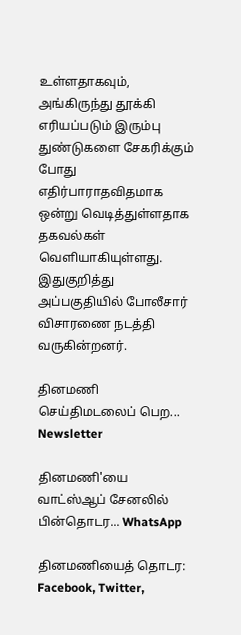உள்ளதாகவும், அங்கிருந்து தூக்கி எரியப்படும் இரும்பு துண்டுகளை சேகரிக்கும் போது எதிர்பாராதவிதமாக ஒன்று வெடித்துள்ளதாக தகவல்கள் வெளியாகியுள்ளது. இதுகுறித்து அப்பகுதியில் போலீசார் விசாரணை நடத்தி வருகின்றனர்.

தினமணி செய்திமடலைப் பெற... Newsletter

தினமணி'யை வாட்ஸ்ஆப் சேனலில் பின்தொடர... WhatsApp

தினமணியைத் தொடர: Facebook, Twitter,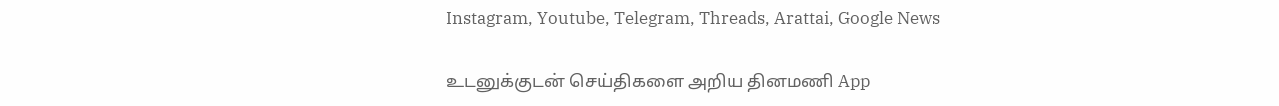Instagram, Youtube, Telegram, Threads, Arattai, Google News

உடனுக்குடன் செய்திகளை அறிய தினமணி App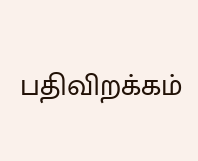பதிவிறக்கம்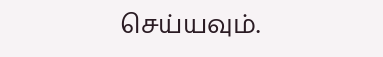செய்யவும்.